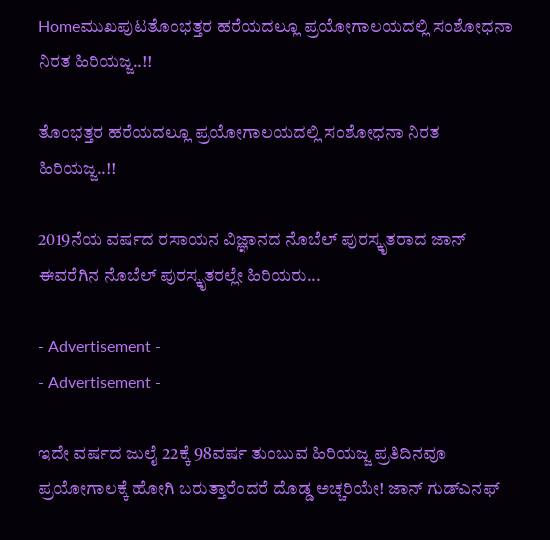Homeಮುಖಪುಟತೊಂಭತ್ತರ ಹರೆಯದಲ್ಲೂ ಪ್ರಯೋಗಾಲಯದಲ್ಲಿ ಸಂಶೋಧನಾ ನಿರತ ಹಿರಿಯಜ್ಜ..!!

ತೊಂಭತ್ತರ ಹರೆಯದಲ್ಲೂ ಪ್ರಯೋಗಾಲಯದಲ್ಲಿ ಸಂಶೋಧನಾ ನಿರತ ಹಿರಿಯಜ್ಜ..!!

2019ನೆಯ ವರ್ಷದ ರಸಾಯನ ವಿಜ್ಞಾನದ ನೊಬೆಲ್ ಪುರಸ್ಕೃತರಾದ ಜಾನ್ ಈವರೆಗಿನ ನೊಬೆಲ್ ಪುರಸ್ಕೃತರಲ್ಲೇ ಹಿರಿಯರು...

- Advertisement -
- Advertisement -

ಇದೇ ವರ್ಷದ ಜುಲೈ 22ಕ್ಕೆ 98ವರ್ಷ ತುಂಬುವ ಹಿರಿಯಜ್ಜ ಪ್ರತಿದಿನವೂ ಪ್ರಯೋಗಾಲಕ್ಕೆ ಹೋಗಿ ಬರುತ್ತಾರೆಂದರೆ ದೊಡ್ಡ ಅಚ್ಚರಿಯೇ! ಜಾನ್ ಗುಡ್‌ಎನಫ್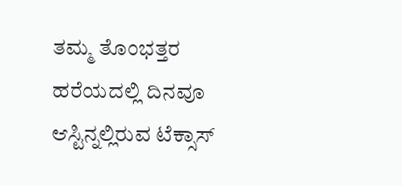ತಮ್ಮ ತೊಂಭತ್ತರ ಹರೆಯದಲ್ಲಿ ದಿನವೂ ಆಸ್ಟಿನ್ನಲ್ಲಿರುವ ಟೆಕ್ಸಾಸ್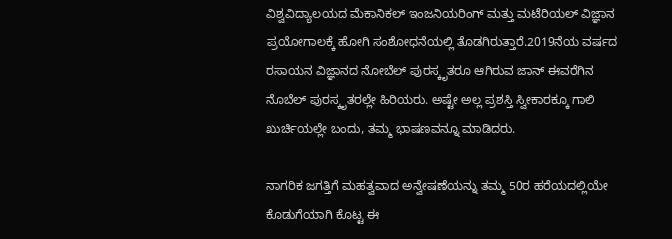ವಿಶ್ವವಿದ್ಯಾಲಯದ ಮೆಕಾನಿಕಲ್ ಇಂಜನಿಯರಿಂಗ್ ಮತ್ತು ಮಟೆರಿಯಲ್ ವಿಜ್ಞಾನ ಪ್ರಯೋಗಾಲಕ್ಕೆ ಹೋಗಿ ಸಂಶೋಧನೆಯಲ್ಲಿ ತೊಡಗಿರುತ್ತಾರೆ.2019ನೆಯ ವರ್ಷದ ರಸಾಯನ ವಿಜ್ಞಾನದ ನೋಬೆಲ್ ಪುರಸ್ಕೃತರೂ ಆಗಿರುವ ಜಾನ್ ಈವರೆಗಿನ ನೊಬೆಲ್ ಪುರಸ್ಕೃತರಲ್ಲೇ ಹಿರಿಯರು. ಅಷ್ಟೇ ಅಲ್ಲ ಪ್ರಶಸ್ತಿ ಸ್ವೀಕಾರಕ್ಕೂ ಗಾಲಿ ಖುರ್ಚಿಯಲ್ಲೇ ಬಂದು, ತಮ್ಮ ಭಾಷಣವನ್ನೂ ಮಾಡಿದರು.

ನಾಗರಿಕ ಜಗತ್ತಿಗೆ ಮಹತ್ವವಾದ ಅನ್ವೇಷಣೆಯನ್ನು ತಮ್ಮ 50ರ ಹರೆಯದಲ್ಲಿಯೇ ಕೊಡುಗೆಯಾಗಿ ಕೊಟ್ಟ ಈ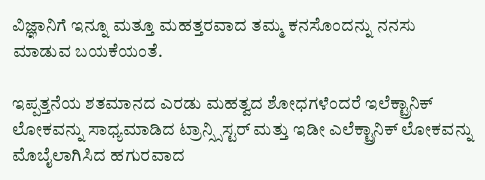ವಿಜ್ಞಾನಿಗೆ ಇನ್ನೂ ಮತ್ತೂ ಮಹತ್ತರವಾದ ತಮ್ಮ ಕನಸೊಂದನ್ನು ನನಸು ಮಾಡುವ ಬಯಕೆಯಂತೆ.

ಇಪ್ಪತ್ತನೆಯ ಶತಮಾನದ ಎರಡು ಮಹತ್ವದ ಶೋಧಗಳೆಂದರೆ ಇಲೆಕ್ಟ್ರಾನಿಕ್ ಲೋಕವನ್ನು ಸಾಧ್ಯಮಾಡಿದ ಟ್ರಾನ್ಸ್ಸಿಸ್ಟರ್ ಮತ್ತು ಇಡೀ ಎಲೆಕ್ಟ್ರಾನಿಕ್ ಲೋಕವನ್ನು ಮೊಬೈಲಾಗಿಸಿದ ಹಗುರವಾದ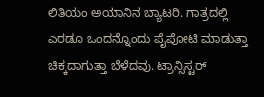ಲಿತಿಯಂ ಅಯಾನಿನ ಬ್ಯಾಟರಿ. ಗಾತ್ರದಲ್ಲಿ ಎರಡೂ ಒಂದನ್ನೊಂದು ಪೈಪೋಟಿ ಮಾಡುತ್ತಾ ಚಿಕ್ಕದಾಗುತ್ತಾ ಬೆಳೆದವು. ಟ್ರಾನ್ಸಿಸ್ಟರ್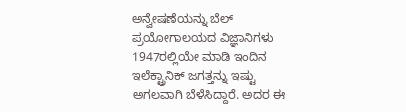ಅನ್ವೇಷಣೆಯನ್ನು ಬೆಲ್ ಪ್ರಯೋಗಾಲಯದ ವಿಜ್ಞಾನಿಗಳು 1947ರಲ್ಲಿಯೇ ಮಾಡಿ ಇಂದಿನ ಇಲೆಕ್ಟ್ರಾನಿಕ್ ಜಗತ್ತನ್ನು ಇಷ್ಟು ಅಗಲವಾಗಿ ಬೆಳೆಸಿದ್ದಾರೆ. ಅದರ ಈ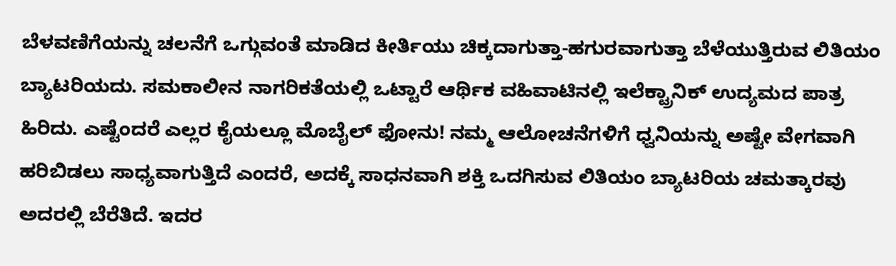ಬೆಳವಣಿಗೆಯನ್ನು ಚಲನೆಗೆ ಒಗ್ಗುವಂತೆ ಮಾಡಿದ ಕೀರ್ತಿಯು ಚಿಕ್ಕದಾಗುತ್ತಾ-ಹಗುರವಾಗುತ್ತಾ ಬೆಳೆಯುತ್ತಿರುವ ಲಿತಿಯಂ ಬ್ಯಾಟರಿಯದು. ಸಮಕಾಲೀನ ನಾಗರಿಕತೆಯಲ್ಲಿ ಒಟ್ಟಾರೆ ಆರ್ಥಿಕ ವಹಿವಾಟಿನಲ್ಲಿ ಇಲೆಕ್ಟ್ರಾನಿಕ್ ಉದ್ಯಮದ ಪಾತ್ರ ಹಿರಿದು. ಎಷ್ಟೆಂದರೆ ಎಲ್ಲರ ಕೈಯಲ್ಲೂ ಮೊಬೈಲ್ ಫೋನು! ನಮ್ಮ ಆಲೋಚನೆಗಳಿಗೆ ಧ್ವನಿಯನ್ನು ಅಷ್ಟೇ ವೇಗವಾಗಿ ಹರಿಬಿಡಲು ಸಾಧ್ಯವಾಗುತ್ತಿದೆ ಎಂದರೆ, ಅದಕ್ಕೆ ಸಾಧನವಾಗಿ ಶಕ್ತಿ ಒದಗಿಸುವ ಲಿತಿಯಂ ಬ್ಯಾಟರಿಯ ಚಮತ್ಕಾರವು ಅದರಲ್ಲಿ ಬೆರೆತಿದೆ. ಇದರ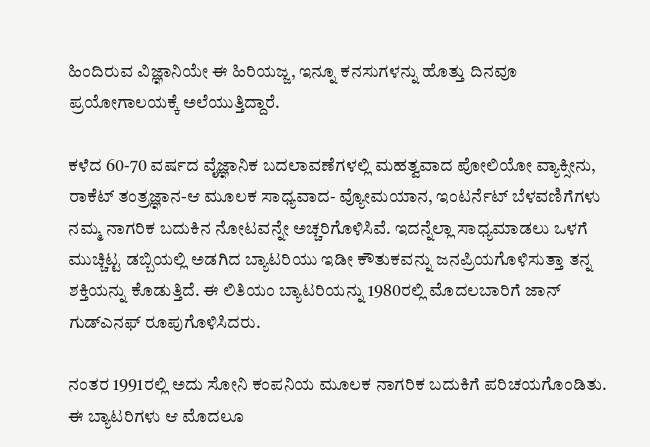ಹಿಂದಿರುವ ವಿಜ್ಞಾನಿಯೇ ಈ ಹಿರಿಯಜ್ಜ, ಇನ್ನೂ ಕನಸುಗಳನ್ನು ಹೊತ್ತು ದಿನವೂ ಪ್ರಯೋಗಾಲಯಕ್ಕೆ ಅಲೆಯುತ್ತಿದ್ದಾರೆ.

ಕಳೆದ 60-70 ವರ್ಷದ ವೈಜ್ಞಾನಿಕ ಬದಲಾವಣೆಗಳಲ್ಲಿ ಮಹತ್ವವಾದ ಪೋಲಿಯೋ ವ್ಯಾಕ್ಸೀನು, ರಾಕೆಟ್ ತಂತ್ರಜ್ಞಾನ-ಆ ಮೂಲಕ ಸಾಧ್ಯವಾದ- ವ್ಯೋಮಯಾನ, ಇಂಟರ್ನೆಟ್ ಬೆಳವಣಿಗೆಗಳು ನಮ್ಮ ನಾಗರಿಕ ಬದುಕಿನ ನೋಟವನ್ನೇ ಅಚ್ಚರಿಗೊಳಿಸಿವೆ. ಇದನ್ನೆಲ್ಲಾ ಸಾಧ್ಯಮಾಡಲು ಒಳಗೆ ಮುಚ್ಚಿಟ್ಟ ಡಬ್ಬಿಯಲ್ಲಿ ಅಡಗಿದ ಬ್ಯಾಟರಿಯು ಇಡೀ ಕೌತುಕವನ್ನು ಜನಪ್ರಿಯಗೊಳಿಸುತ್ತಾ ತನ್ನ ಶಕ್ತಿಯನ್ನು ಕೊಡುತ್ತಿದೆ. ಈ ಲಿತಿಯಂ ಬ್ಯಾಟರಿಯನ್ನು 1980ರಲ್ಲಿ ಮೊದಲಬಾರಿಗೆ ಜಾನ್ ಗುಡ್‌ಎನಫ್ ರೂಪುಗೊಳಿಸಿದರು.

ನಂತರ 1991ರಲ್ಲಿ ಅದು ಸೋನಿ ಕಂಪನಿಯ ಮೂಲಕ ನಾಗರಿಕ ಬದುಕಿಗೆ ಪರಿಚಯಗೊಂಡಿತು. ಈ ಬ್ಯಾಟರಿಗಳು ಆ ಮೊದಲೂ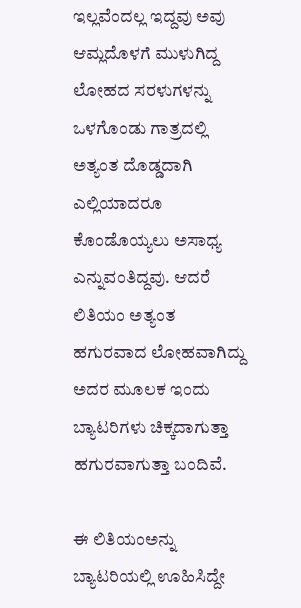ಇಲ್ಲವೆಂದಲ್ಲ ಇದ್ದವು ಅವು ಆಮ್ಲದೊಳಗೆ ಮುಳುಗಿದ್ದ ಲೋಹದ ಸರಳುಗಳನ್ನು ಒಳಗೊಂಡು ಗಾತ್ರದಲ್ಲಿ ಅತ್ಯಂತ ದೊಡ್ಡದಾಗಿ ಎಲ್ಲಿಯಾದರೂ ಕೊಂಡೊಯ್ಯಲು ಅಸಾಧ್ಯ ಎನ್ನುವಂತಿದ್ದವು. ಆದರೆ ಲಿತಿಯಂ ಅತ್ಯಂತ ಹಗುರವಾದ ಲೋಹವಾಗಿದ್ದು ಅದರ ಮೂಲಕ ಇಂದು ಬ್ಯಾಟರಿಗಳು ಚಿಕ್ಕದಾಗುತ್ತಾ ಹಗುರವಾಗುತ್ತಾ ಬಂದಿವೆ.

ಈ ಲಿತಿಯಂಅನ್ನು ಬ್ಯಾಟರಿಯಲ್ಲಿ ಊಹಿಸಿದ್ದೇ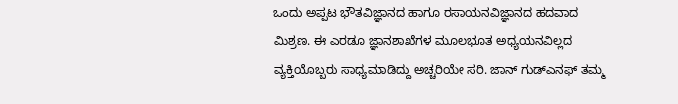ಒಂದು ಅಪ್ಪಟ ಭೌತವಿಜ್ಞಾನದ ಹಾಗೂ ರಸಾಯನವಿಜ್ಞಾನದ ಹದವಾದ ಮಿಶ್ರಣ. ಈ ಎರಡೂ ಜ್ಞಾನಶಾಖೆಗಳ ಮೂಲಭೂತ ಅಧ್ಯಯನವಿಲ್ಲದ ವ್ಯಕ್ತಿಯೊಬ್ಬರು ಸಾಧ್ಯಮಾಡಿದ್ದು ಅಚ್ಚರಿಯೇ ಸರಿ. ಜಾನ್ ಗುಡ್‌ಎನಫ್ ತಮ್ಮ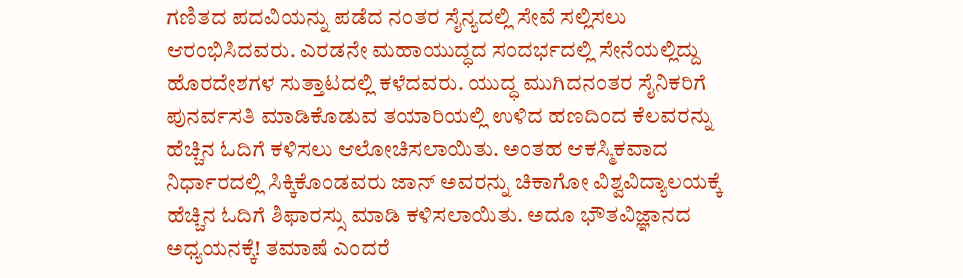ಗಣಿತದ ಪದವಿಯನ್ನು ಪಡೆದ ನಂತರ ಸೈನ್ಯದಲ್ಲಿ ಸೇವೆ ಸಲ್ಲಿಸಲು ಆರಂಭಿಸಿದವರು. ಎರಡನೇ ಮಹಾಯುದ್ಧದ ಸಂದರ್ಭದಲ್ಲಿ ಸೇನೆಯಲ್ಲಿದ್ದು ಹೊರದೇಶಗಳ ಸುತ್ತಾಟದಲ್ಲಿ ಕಳೆದವರು. ಯುದ್ಧ ಮುಗಿದನಂತರ ಸೈನಿಕರಿಗೆ ಪುನರ್ವಸತಿ ಮಾಡಿಕೊಡುವ ತಯಾರಿಯಲ್ಲಿ ಉಳಿದ ಹಣದಿಂದ ಕೆಲವರನ್ನು ಹೆಚ್ಚಿನ ಓದಿಗೆ ಕಳಿಸಲು ಆಲೋಚಿಸಲಾಯಿತು. ಅಂತಹ ಆಕಸ್ಮಿಕವಾದ ನಿರ್ಧಾರದಲ್ಲಿ ಸಿಕ್ಕಿಕೊಂಡವರು ಜಾನ್ ಅವರನ್ನು ಚಿಕಾಗೋ ವಿಶ್ವವಿದ್ಯಾಲಯಕ್ಕೆ ಹೆಚ್ಚಿನ ಓದಿಗೆ ಶಿಫಾರಸ್ಸು ಮಾಡಿ ಕಳಿಸಲಾಯಿತು. ಅದೂ ಭೌತವಿಜ್ಞಾನದ ಅಧ್ಯಯನಕ್ಕೆ! ತಮಾಷೆ ಎಂದರೆ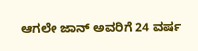ಆಗಲೇ ಜಾನ್ ಅವರಿಗೆ 24 ವರ್ಷ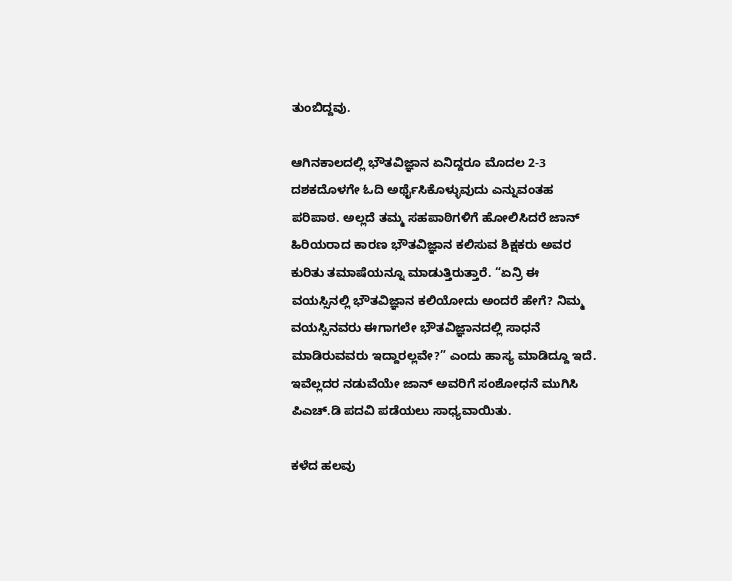ತುಂಬಿದ್ದವು.

ಆಗಿನಕಾಲದಲ್ಲಿ ಭೌತವಿಜ್ಞಾನ ಏನಿದ್ದರೂ ಮೊದಲ 2-3 ದಶಕದೊಳಗೇ ಓದಿ ಅರ್ಥೈಸಿಕೊಳ್ಳುವುದು ಎನ್ನುವಂತಹ ಪರಿಪಾಠ. ಅಲ್ಲದೆ ತಮ್ಮ ಸಹಪಾಠಿಗಳಿಗೆ ಹೋಲಿಸಿದರೆ ಜಾನ್ ಹಿರಿಯರಾದ ಕಾರಣ ಭೌತವಿಜ್ಞಾನ ಕಲಿಸುವ ಶಿಕ್ಷಕರು ಅವರ ಕುರಿತು ತಮಾಷೆಯನ್ನೂ ಮಾಡುತ್ತಿರುತ್ತಾರೆ. “ಏನ್ರಿ ಈ ವಯಸ್ಸಿನಲ್ಲಿ ಭೌತವಿಜ್ಞಾನ ಕಲಿಯೋದು ಅಂದರೆ ಹೇಗೆ? ನಿಮ್ಮ ವಯಸ್ಸಿನವರು ಈಗಾಗಲೇ ಭೌತವಿಜ್ಞಾನದಲ್ಲಿ ಸಾಧನೆ ಮಾಡಿರುವವರು ಇದ್ದಾರಲ್ಲವೇ?” ಎಂದು ಹಾಸ್ಯ ಮಾಡಿದ್ದೂ ಇದೆ. ಇವೆಲ್ಲದರ ನಡುವೆಯೇ ಜಾನ್ ಅವರಿಗೆ ಸಂಶೋಧನೆ ಮುಗಿಸಿ ಪಿಎಚ್.ಡಿ ಪದವಿ ಪಡೆಯಲು ಸಾಧ್ಯವಾಯಿತು.

ಕಳೆದ ಹಲವು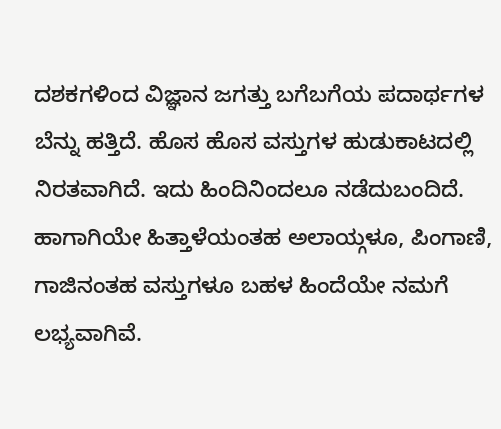ದಶಕಗಳಿಂದ ವಿಜ್ಞಾನ ಜಗತ್ತು ಬಗೆಬಗೆಯ ಪದಾರ್ಥಗಳ ಬೆನ್ನು ಹತ್ತಿದೆ. ಹೊಸ ಹೊಸ ವಸ್ತುಗಳ ಹುಡುಕಾಟದಲ್ಲಿ ನಿರತವಾಗಿದೆ. ಇದು ಹಿಂದಿನಿಂದಲೂ ನಡೆದುಬಂದಿದೆ. ಹಾಗಾಗಿಯೇ ಹಿತ್ತಾಳೆಯಂತಹ ಅಲಾಯ್ಗಳೂ, ಪಿಂಗಾಣಿ, ಗಾಜಿನಂತಹ ವಸ್ತುಗಳೂ ಬಹಳ ಹಿಂದೆಯೇ ನಮಗೆ ಲಭ್ಯವಾಗಿವೆ.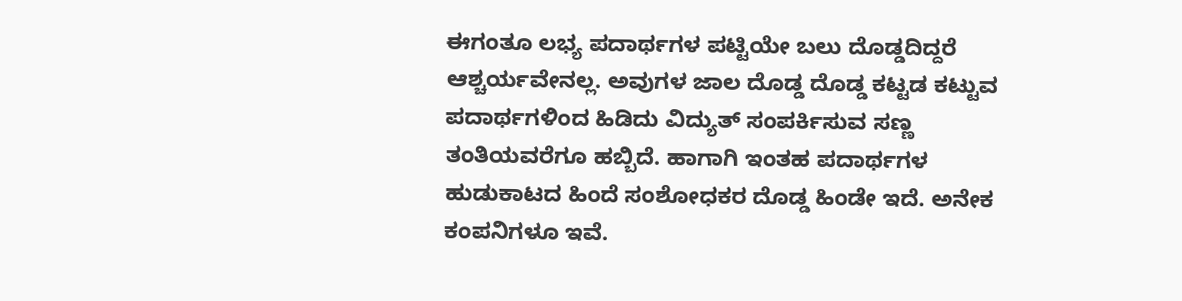ಈಗಂತೂ ಲಭ್ಯ ಪದಾರ್ಥಗಳ ಪಟ್ಟಿಯೇ ಬಲು ದೊಡ್ಡದಿದ್ದರೆ ಆಶ್ಚರ್ಯವೇನಲ್ಲ. ಅವುಗಳ ಜಾಲ ದೊಡ್ಡ ದೊಡ್ಡ ಕಟ್ಟಡ ಕಟ್ಟುವ ಪದಾರ್ಥಗಳಿಂದ ಹಿಡಿದು ವಿದ್ಯುತ್ ಸಂಪರ್ಕಿಸುವ ಸಣ್ಣ ತಂತಿಯವರೆಗೂ ಹಬ್ಬಿದೆ. ಹಾಗಾಗಿ ಇಂತಹ ಪದಾರ್ಥಗಳ ಹುಡುಕಾಟದ ಹಿಂದೆ ಸಂಶೋಧಕರ ದೊಡ್ಡ ಹಿಂಡೇ ಇದೆ. ಅನೇಕ ಕಂಪನಿಗಳೂ ಇವೆ.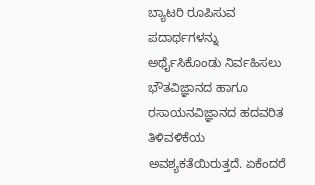ಬ್ಯಾಟರಿ ರೂಪಿಸುವ ಪದಾರ್ಥಗಳನ್ನು ಅರ್ಥೈಸಿಕೊಂಡು ನಿರ್ವಹಿಸಲು ಭೌತವಿಜ್ಞಾನದ ಹಾಗೂ ರಸಾಯನವಿಜ್ಞಾನದ ಹದವರಿತ ತಿಳಿವಳಿಕೆಯ ಅವಶ್ಯಕತೆಯಿರುತ್ತದೆ. ಏಕೆಂದರೆ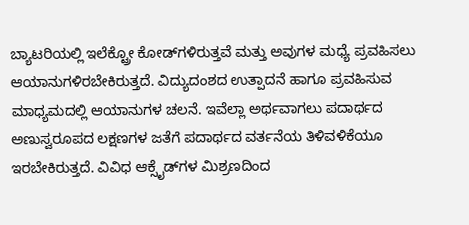ಬ್ಯಾಟರಿಯಲ್ಲಿ ಇಲೆಕ್ಟ್ರೋ ಕೋಡ್‌ಗಳಿರುತ್ತವೆ ಮತ್ತು ಅವುಗಳ ಮಧ್ಯೆ ಪ್ರವಹಿಸಲು ಆಯಾನುಗಳಿರಬೇಕಿರುತ್ತದೆ. ವಿದ್ಯುದಂಶದ ಉತ್ಪಾದನೆ ಹಾಗೂ ಪ್ರವಹಿಸುವ ಮಾಧ್ಯಮದಲ್ಲಿ ಆಯಾನುಗಳ ಚಲನೆ. ಇವೆಲ್ಲಾ ಅರ್ಥವಾಗಲು ಪದಾರ್ಥದ ಅಣುಸ್ವರೂಪದ ಲಕ್ಷಣಗಳ ಜತೆಗೆ ಪದಾರ್ಥದ ವರ್ತನೆಯ ತಿಳಿವಳಿಕೆಯೂ ಇರಬೇಕಿರುತ್ತದೆ. ವಿವಿಧ ಆಕ್ಸೈಡ್‌ಗಳ ಮಿಶ್ರಣದಿಂದ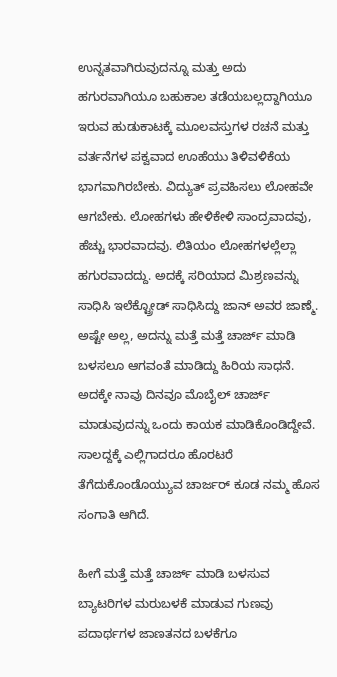ಉನ್ನತವಾಗಿರುವುದನ್ನೂ ಮತ್ತು ಅದು ಹಗುರವಾಗಿಯೂ ಬಹುಕಾಲ ತಡೆಯಬಲ್ಲದ್ದಾಗಿಯೂ ಇರುವ ಹುಡುಕಾಟಕ್ಕೆ ಮೂಲವಸ್ತುಗಳ ರಚನೆ ಮತ್ತು ವರ್ತನೆಗಳ ಪಕ್ವವಾದ ಊಹೆಯು ತಿಳಿವಳಿಕೆಯ ಭಾಗವಾಗಿರಬೇಕು. ವಿದ್ಯುತ್ ಪ್ರವಹಿಸಲು ಲೋಹವೇ ಆಗಬೇಕು. ಲೋಹಗಳು ಹೇಳಿಕೇಳಿ ಸಾಂದ್ರವಾದವು, ಹೆಚ್ಚು ಭಾರವಾದವು. ಲಿತಿಯಂ ಲೋಹಗಳಲ್ಲೆಲ್ಲಾ ಹಗುರವಾದದ್ದು. ಅದಕ್ಕೆ ಸರಿಯಾದ ಮಿಶ್ರಣವನ್ನು ಸಾಧಿಸಿ ಇಲೆಕ್ಟ್ರೋಡ್ ಸಾಧಿಸಿದ್ದು ಜಾನ್ ಅವರ ಜಾಣ್ಮೆ. ಅಷ್ಟೇ ಅಲ್ಲ, ಅದನ್ನು ಮತ್ತೆ ಮತ್ತೆ ಚಾರ್ಜ್ ಮಾಡಿ ಬಳಸಲೂ ಆಗವಂತೆ ಮಾಡಿದ್ದು ಹಿರಿಯ ಸಾಧನೆ. ಅದಕ್ಕೇ ನಾವು ದಿನವೂ ಮೊಬೈಲ್ ಚಾರ್ಜ್ ಮಾಡುವುದನ್ನು ಒಂದು ಕಾಯಕ ಮಾಡಿಕೊಂಡಿದ್ದೇವೆ. ಸಾಲದ್ದಕ್ಕೆ ಎಲ್ಲಿಗಾದರೂ ಹೊರಟರೆ ತೆಗೆದುಕೊಂಡೊಯ್ಯುವ ಚಾರ್ಜರ್ ಕೂಡ ನಮ್ಮ ಹೊಸ ಸಂಗಾತಿ ಆಗಿದೆ.

ಹೀಗೆ ಮತ್ತೆ ಮತ್ತೆ ಚಾರ್ಜ್ ಮಾಡಿ ಬಳಸುವ ಬ್ಯಾಟರಿಗಳ ಮರುಬಳಕೆ ಮಾಡುವ ಗುಣವು ಪದಾರ್ಥಗಳ ಜಾಣತನದ ಬಳಕೆಗೂ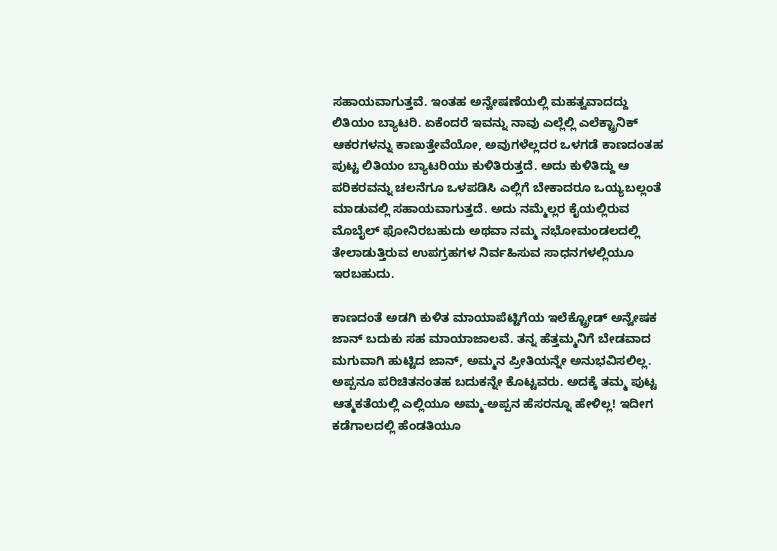ಸಹಾಯವಾಗುತ್ತವೆ. ಇಂತಹ ಅನ್ವೇಷಣೆಯಲ್ಲಿ ಮಹತ್ವವಾದದ್ದು ಲಿತಿಯಂ ಬ್ಯಾಟರಿ. ಏಕೆಂದರೆ ಇವನ್ನು ನಾವು ಎಲ್ಲೆಲ್ಲಿ ಎಲೆಕ್ಟ್ರಾನಿಕ್ ಆಕರಗಳನ್ನು ಕಾಣುತ್ತೇವೆಯೋ, ಅವುಗಳೆಲ್ಲದರ ಒಳಗಡೆ ಕಾಣದಂತಹ ಪುಟ್ಟ ಲಿತಿಯಂ ಬ್ಯಾಟರಿಯು ಕುಳಿತಿರುತ್ತದೆ. ಅದು ಕುಳಿತಿದ್ದು ಆ ಪರಿಕರವನ್ನು ಚಲನೆಗೂ ಒಳಪಡಿಸಿ ಎಲ್ಲಿಗೆ ಬೇಕಾದರೂ ಒಯ್ಯಬಲ್ಲಂತೆ ಮಾಡುವಲ್ಲಿ ಸಹಾಯವಾಗುತ್ತದೆ. ಅದು ನಮ್ಮೆಲ್ಲರ ಕೈಯಲ್ಲಿರುವ ಮೊಬೈಲ್ ಫೋನಿರಬಹುದು ಅಥವಾ ನಮ್ಮ ನಭೋಮಂಡಲದಲ್ಲಿ ತೇಲಾಡುತ್ತಿರುವ ಉಪಗ್ರಹಗಳ ನಿರ್ವಹಿಸುವ ಸಾಧನಗಳಲ್ಲಿಯೂ ಇರಬಹುದು.

ಕಾಣದಂತೆ ಅಡಗಿ ಕುಳಿತ ಮಾಯಾಪೆಟ್ಟಿಗೆಯ ಇಲೆಕ್ಟ್ರೋಡ್ ಅನ್ವೇಷಕ ಜಾನ್ ಬದುಕು ಸಹ ಮಾಯಾಜಾಲವೆ. ತನ್ನ ಹೆತ್ತಮ್ಮನಿಗೆ ಬೇಡವಾದ ಮಗುವಾಗಿ ಹುಟ್ಟಿದ ಜಾನ್, ಅಮ್ಮನ ಪ್ರೀತಿಯನ್ನೇ ಅನುಭವಿಸಲಿಲ್ಲ. ಅಪ್ಪನೂ ಪರಿಚಿತನಂತಹ ಬದುಕನ್ನೇ ಕೊಟ್ಟವರು. ಅದಕ್ಕೆ ತಮ್ಮ ಪುಟ್ಟ ಆತ್ಮಕತೆಯಲ್ಲಿ ಎಲ್ಲಿಯೂ ಅಮ್ಮ-ಅಪ್ಪನ ಹೆಸರನ್ನೂ ಹೇಳಿಲ್ಲ! ಇದೀಗ ಕಡೆಗಾಲದಲ್ಲಿ ಹೆಂಡತಿಯೂ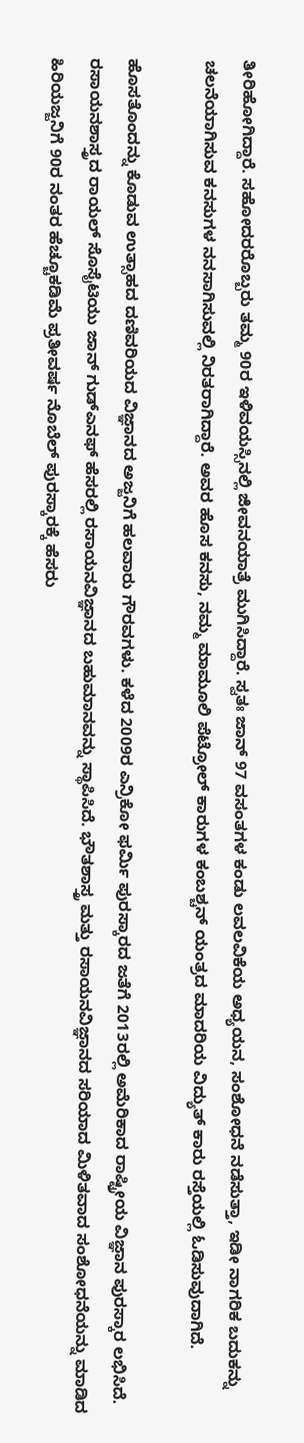ತೀರಿಹೋಗಿದ್ದಾರೆ. ಸಹೋದರರೊಬ್ಬರು ತಮ್ಮ 90ರ ಇಳಿವಯಸ್ಸಿನಲ್ಲಿ ಜೀವನಯಾತ್ರೆ ಮುಗಿಸಿದ್ದಾರೆ. ಸ್ವತಃ ಜಾನ್ 97 ವಸಂತಗಳ ಕಂಡು ಲವಲವಿಕೆಯ ಅಧ್ಯಯನ, ಸಂಶೋಧನೆ ನಡೆಸುತ್ತಾ, ಇಡೀ ನಾಗರಿಕ ಬದುಕನ್ನು ಚಲನೆಯಾಗಿಸುವ ಕನಸುಗಳ ನನಸಾಗಿಸುವಲ್ಲಿ ನಿರತರಾಗಿದ್ದಾರೆ. ಅವರ ಹೊಸ ಕನಸು, ನಮ್ಮ ಮಾಮೂಲಿ ಪೆಟ್ರೋಲ್ ಕಾರುಗಳ ಕಂಬಶ್ಚನ್ ಯಂತ್ರದ ಮಾದರಿಯ ವಿದ್ಯುತ್ ಕಾರು ರಸ್ತೆಯಲ್ಲಿ ಓಡಿಸುವುದಾಗಿದೆ.

ಹೊಸತೊಂದನ್ನು ಕೊಡುವ ಉತ್ಸಾಹದ ದಣಿವರಿಯದ ವಿಜ್ಞಾನದ ಅಜ್ಜನಿಗೆ ಹಲವಾರು ಗೌರವಗಳು. ಕಳೆದ 2009ರ ಎನ್ರಿಕೋ ಫರ್ಮಿ ಪುರಸ್ಕಾರದ ಜತೆಗೆ 2013ರಲ್ಲಿ ಅಮೆರಿಕಾದ ರಾಷ್ಟ್ರೀಯ ವಿಜ್ಞಾನ ಪುರಸ್ಕಾರ ಲಭಿಸಿದೆ. ರಸಾಯನಶಾಸ್ತ್ರದ ರಾಯಲ್ ಸೊಸೈಟಿಯು ಜಾನ್ ಗುಡ್‌ಎನಫ್ ಹೆಸರಲ್ಲಿ ರಸಾಯನವಿಜ್ಞಾನದ ಬಹುಮಾನವನ್ನು ಸ್ಥಾಪಿಸಿದೆ. ಭೌತಶಾಸ್ತ್ರ ಮತ್ತು ರಸಾಯನವಿಜ್ಞಾನದ ಸರಿಯಾದ ಮಿಳಿತವಾದ ಸಂಶೋಧನೆಯನ್ನು ಮಾಡಿದ ಹಿರಿಯಜ್ಜನಿಗೆ 90ರ ನಂತರ ಹೆಚ್ಚೂಕಡಿಮೆ ಪ್ರತೀವರ್ಷ ನೊಬೆಲ್ ಪುರಸ್ಕಾರಕ್ಕೆ ಹೆಸರು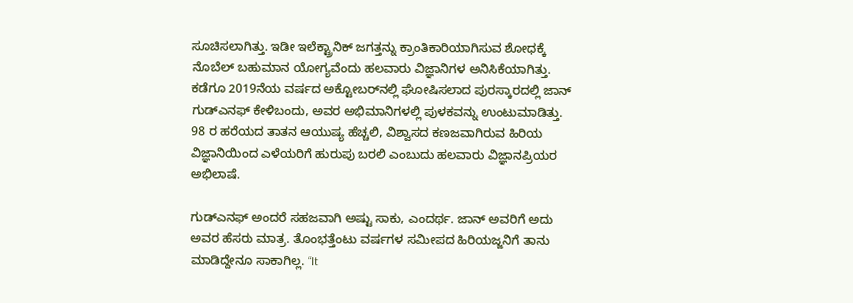ಸೂಚಿಸಲಾಗಿತ್ತು. ಇಡೀ ಇಲೆಕ್ಟ್ರಾನಿಕ್ ಜಗತ್ತನ್ನು ಕ್ರಾಂತಿಕಾರಿಯಾಗಿಸುವ ಶೋಧಕ್ಕೆ ನೊಬೆಲ್ ಬಹುಮಾನ ಯೋಗ್ಯವೆಂದು ಹಲವಾರು ವಿಜ್ಞಾನಿಗಳ ಅನಿಸಿಕೆಯಾಗಿತ್ತು. ಕಡೆಗೂ 2019ನೆಯ ವರ್ಷದ ಅಕ್ಟೋಬರ್‌ನಲ್ಲಿ ಘೋಷಿಸಲಾದ ಪುರಸ್ಕಾರದಲ್ಲಿ ಜಾನ್ ಗುಡ್‌ಎನಫ್ ಕೇಳಿಬಂದು, ಅವರ ಅಭಿಮಾನಿಗಳಲ್ಲಿ ಪುಳಕವನ್ನು ಉಂಟುಮಾಡಿತ್ತು. 98 ರ ಹರೆಯದ ತಾತನ ಆಯುಷ್ಯ ಹೆಚ್ಚಲಿ, ವಿಶ್ವಾಸದ ಕಣಜವಾಗಿರುವ ಹಿರಿಯ ವಿಜ್ಞಾನಿಯಿಂದ ಎಳೆಯರಿಗೆ ಹುರುಪು ಬರಲಿ ಎಂಬುದು ಹಲವಾರು ವಿಜ್ಞಾನಪ್ರಿಯರ ಅಭಿಲಾಷೆ.

ಗುಡ್‌ಎನಫ್ ಅಂದರೆ ಸಹಜವಾಗಿ ಅಷ್ಟು ಸಾಕು, ಎಂದರ್ಥ. ಜಾನ್ ಅವರಿಗೆ ಅದು ಅವರ ಹೆಸರು ಮಾತ್ರ. ತೊಂಭತ್ತೆಂಟು ವರ್ಷಗಳ ಸಮೀಪದ ಹಿರಿಯಜ್ಜನಿಗೆ ತಾನು ಮಾಡಿದ್ದೇನೂ ಸಾಕಾಗಿಲ್ಲ. “It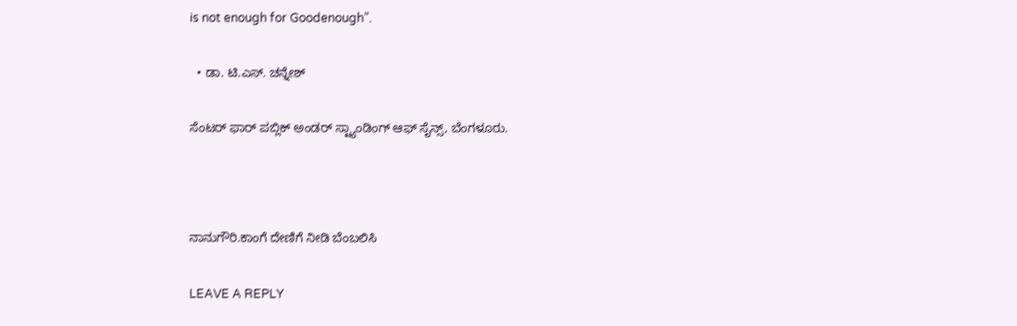is not enough for Goodenough”.

  • ಡಾ. ಟಿ.ಎಸ್. ಚನ್ನೇಶ್

ಸೆಂಟರ್ ಫಾರ್ ಪಬ್ಲಿಕ್ ಅಂಡರ್ ಸ್ಟ್ಯಾಂಡಿಂಗ್ ಆಫ್ ಸೈನ್ಸ್, ಬೆಂಗಳೂರು.



ನಾನುಗೌರಿ.ಕಾಂಗೆ ದೇಣಿಗೆ ನೀಡಿ ಬೆಂಬಲಿಸಿ

LEAVE A REPLY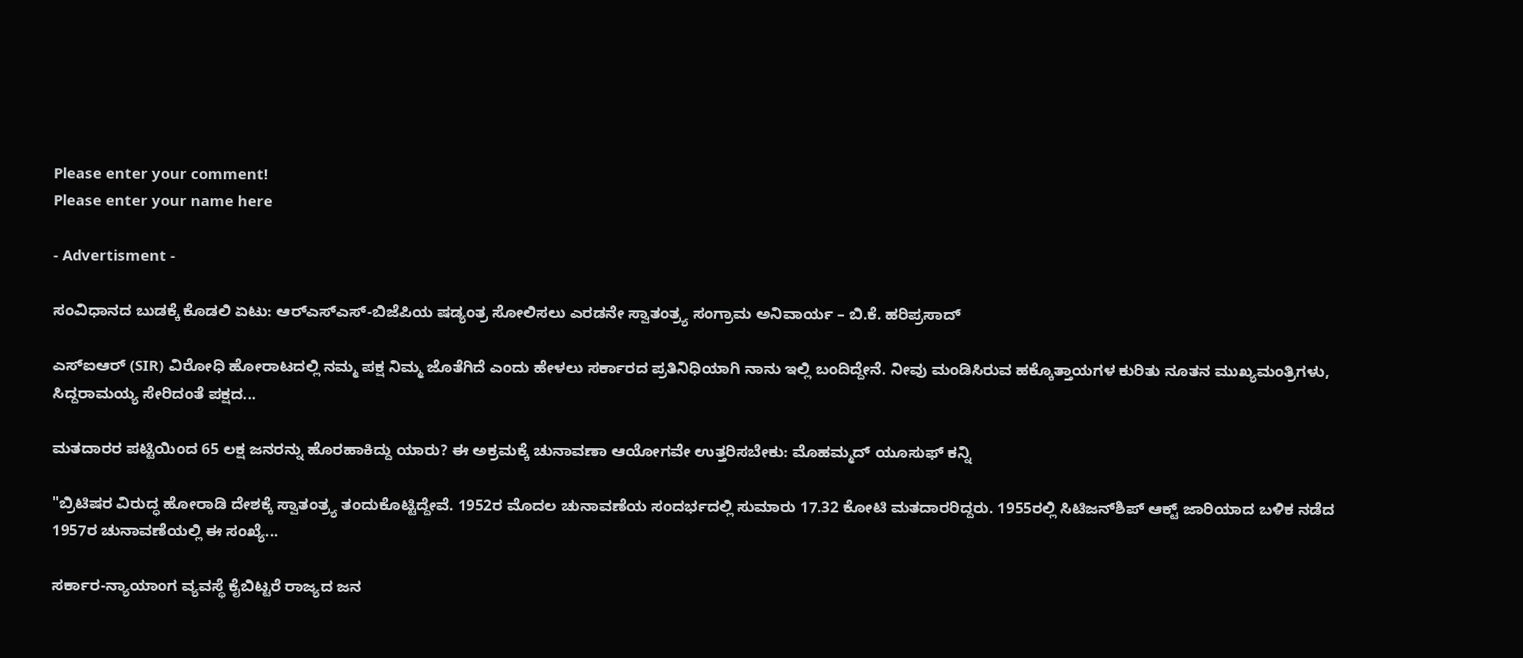Please enter your comment!
Please enter your name here

- Advertisment -

ಸಂವಿಧಾನದ ಬುಡಕ್ಕೆ ಕೊಡಲಿ ಏಟು: ಆರ್‌ಎಸ್‌ಎಸ್-ಬಿಜೆಪಿಯ ಷಡ್ಯಂತ್ರ ಸೋಲಿಸಲು ಎರಡನೇ ಸ್ವಾತಂತ್ರ್ಯ ಸಂಗ್ರಾಮ ಅನಿವಾರ್ಯ – ಬಿ.ಕೆ. ಹರಿಪ್ರಸಾದ್

ಎಸ್‌ಐಆರ್ (SIR) ವಿರೋಧಿ ಹೋರಾಟದಲ್ಲಿ ನಮ್ಮ ಪಕ್ಷ ನಿಮ್ಮ ಜೊತೆಗಿದೆ ಎಂದು ಹೇಳಲು ಸರ್ಕಾರದ ಪ್ರತಿನಿಧಿಯಾಗಿ ನಾನು ಇಲ್ಲಿ ಬಂದಿದ್ದೇನೆ. ನೀವು ಮಂಡಿಸಿರುವ ಹಕ್ಕೊತ್ತಾಯಗಳ ಕುರಿತು ನೂತನ ಮುಖ್ಯಮಂತ್ರಿಗಳು, ಸಿದ್ದರಾಮಯ್ಯ ಸೇರಿದಂತೆ ಪಕ್ಷದ...

ಮತದಾರರ ಪಟ್ಟಿಯಿಂದ 65 ಲಕ್ಷ ಜನರನ್ನು ಹೊರಹಾಕಿದ್ದು ಯಾರು? ಈ ಅಕ್ರಮಕ್ಕೆ ಚುನಾವಣಾ ಆಯೋಗವೇ ಉತ್ತರಿಸಬೇಕು: ಮೊಹಮ್ಮದ್ ಯೂಸುಫ್ ಕನ್ನಿ

"ಬ್ರಿಟಿಷರ ವಿರುದ್ಧ ಹೋರಾಡಿ ದೇಶಕ್ಕೆ ಸ್ವಾತಂತ್ರ್ಯ ತಂದುಕೊಟ್ಟಿದ್ದೇವೆ. 1952ರ ಮೊದಲ ಚುನಾವಣೆಯ ಸಂದರ್ಭದಲ್ಲಿ ಸುಮಾರು 17.32 ಕೋಟಿ ಮತದಾರರಿದ್ದರು. 1955ರಲ್ಲಿ ಸಿಟಿಜನ್‌ಶಿಪ್ ಆಕ್ಟ್ ಜಾರಿಯಾದ ಬಳಿಕ ನಡೆದ 1957ರ ಚುನಾವಣೆಯಲ್ಲಿ ಈ ಸಂಖ್ಯೆ...

ಸರ್ಕಾರ-ನ್ಯಾಯಾಂಗ ವ್ಯವಸ್ಥೆ ಕೈಬಿಟ್ಟರೆ ರಾಜ್ಯದ ಜನ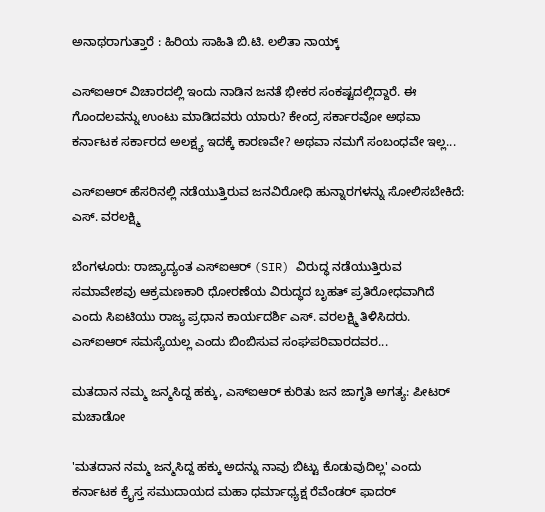ಅನಾಥರಾಗುತ್ತಾರೆ : ಹಿರಿಯ ಸಾಹಿತಿ ಬಿ.ಟಿ. ಲಲಿತಾ ನಾಯ್ಕ್

ಎಸ್‌ಐಆರ್‌ ವಿಚಾರದಲ್ಲಿ ಇಂದು ನಾಡಿನ ಜನತೆ ಭೀಕರ ಸಂಕಷ್ಟದಲ್ಲಿದ್ದಾರೆ. ಈ ಗೊಂದಲವನ್ನು ಉಂಟು ಮಾಡಿದವರು ಯಾರು? ಕೇಂದ್ರ ಸರ್ಕಾರವೋ ಅಥವಾ ಕರ್ನಾಟಕ ಸರ್ಕಾರದ ಅಲಕ್ಷ್ಯ ಇದಕ್ಕೆ ಕಾರಣವೇ? ಅಥವಾ ನಮಗೆ ಸಂಬಂಧವೇ ಇಲ್ಲ...

ಎಸ್ಐಆರ್ ಹೆಸರಿನಲ್ಲಿ ನಡೆಯುತ್ತಿರುವ ಜನವಿರೋಧಿ ಹುನ್ನಾರಗಳನ್ನು ಸೋಲಿಸಬೇಕಿದೆ: ಎಸ್. ವರಲಕ್ಷ್ಮಿ

ಬೆಂಗಳೂರು: ರಾಜ್ಯಾದ್ಯಂತ ಎಸ್ಐಆರ್ (SIR) ವಿರುದ್ಧ ನಡೆಯುತ್ತಿರುವ ಸಮಾವೇಶವು ಆಕ್ರಮಣಕಾರಿ ಧೋರಣೆಯ ವಿರುದ್ಧದ ಬೃಹತ್ ಪ್ರತಿರೋಧವಾಗಿದೆ ಎಂದು ಸಿಐಟಿಯು ರಾಜ್ಯ ಪ್ರಧಾನ ಕಾರ್ಯದರ್ಶಿ ಎಸ್. ವರಲಕ್ಷ್ಮಿ ತಿಳಿಸಿದರು. ಎಸ್ಐಆರ್ ಸಮಸ್ಯೆಯಲ್ಲ ಎಂದು ಬಿಂಬಿಸುವ ಸಂಘಪರಿವಾರದವರ...

ಮತದಾನ ನಮ್ಮ ಜನ್ಮಸಿದ್ದ ಹಕ್ಕು, ಎಸ್‌ಐಆರ್ ಕುರಿತು ಜನ ಜಾಗೃತಿ ಅಗತ್ಯ: ಪೀಟರ್ ಮಚಾಡೋ

'ಮತದಾನ ನಮ್ಮ ಜನ್ಮಸಿದ್ದ ಹಕ್ಕು ಅದನ್ನು ನಾವು ಬಿಟ್ಟು ಕೊಡುವುದಿಲ್ಲ' ಎಂದು ಕರ್ನಾಟಕ ಕ್ರೈಸ್ತ ಸಮುದಾಯದ ಮಹಾ ಧರ್ಮಾಧ್ಯಕ್ಷ ರೆವೆಂಡರ್ ಫಾದರ್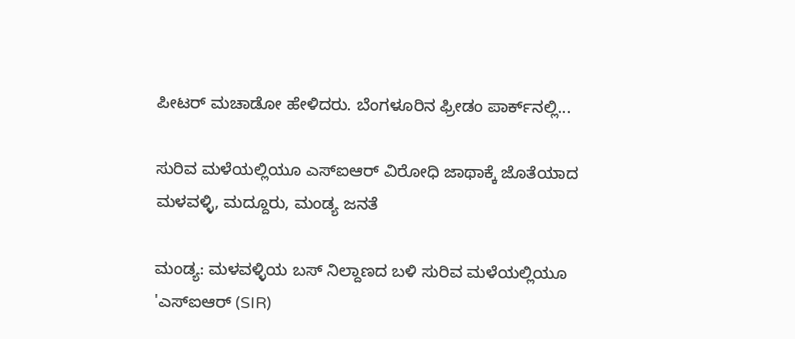ಪೀಟರ್ ಮಚಾಡೋ ಹೇಳಿದರು. ಬೆಂಗಳೂರಿನ ಫ್ರೀಡಂ ಪಾರ್ಕ್‌ನಲ್ಲಿ...

ಸುರಿವ ಮಳೆಯಲ್ಲಿಯೂ ಎಸ್‌ಐಆರ್ ವಿರೋಧಿ ಜಾಥಾಕ್ಕೆ ಜೊತೆಯಾದ ಮಳವಳ್ಳಿ, ಮದ್ದೂರು, ಮಂಡ್ಯ ಜನತೆ

ಮಂಡ್ಯ: ಮಳವಳ್ಳಿಯ ಬಸ್ ನಿಲ್ದಾಣದ ಬಳಿ ಸುರಿವ ಮಳೆಯಲ್ಲಿಯೂ 'ಎಸ್‌ಐಆರ್ (SIR)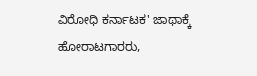ವಿರೋಧಿ ಕರ್ನಾಟಕ' ಜಾಥಾಕ್ಕೆ ಹೋರಾಟಗಾರರು,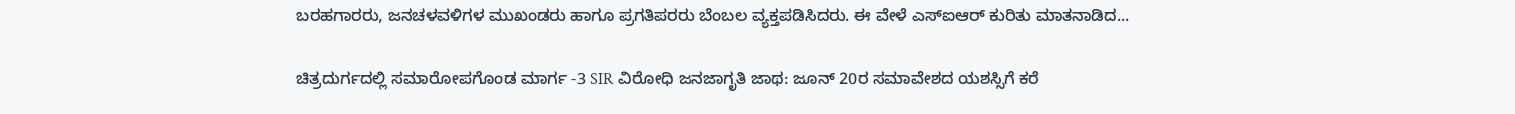ಬರಹಗಾರರು, ಜನಚಳವಳಿಗಳ ಮುಖಂಡರು ಹಾಗೂ ಪ್ರಗತಿಪರರು ಬೆಂಬಲ ವ್ಯಕ್ತಪಡಿಸಿದರು‌. ಈ ವೇಳೆ ಎಸ್‌ಐಆರ್ ಕುರಿತು ಮಾತನಾಡಿದ...

ಚಿತ್ರದುರ್ಗದಲ್ಲಿ ಸಮಾರೋಪಗೊಂಡ ಮಾರ್ಗ -3 SIR ವಿರೋಧಿ ಜನಜಾಗೃತಿ ಜಾಥ: ಜೂನ್ 20ರ ಸಮಾವೇಶದ ಯಶಸ್ಸಿಗೆ ಕರೆ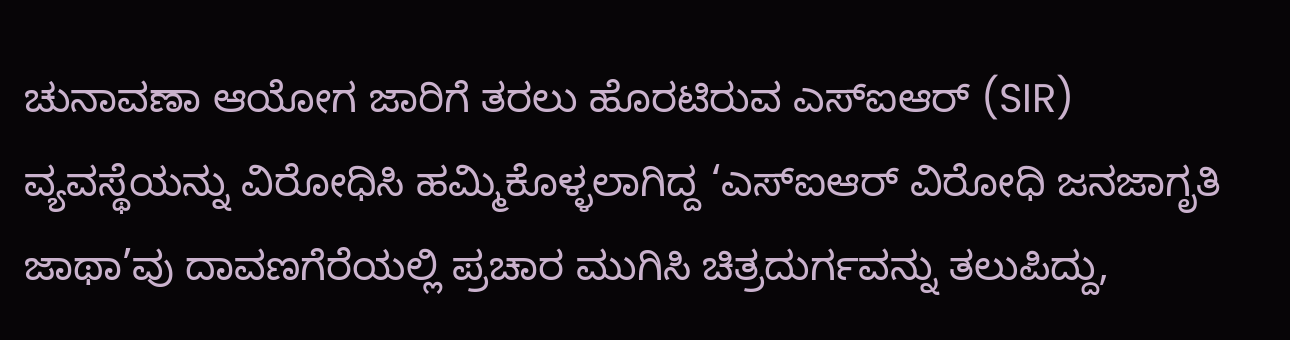ಚುನಾವಣಾ ಆಯೋಗ ಜಾರಿಗೆ ತರಲು ಹೊರಟಿರುವ ಎಸ್‌ಐಆರ್ (SIR) ವ್ಯವಸ್ಥೆಯನ್ನು ವಿರೋಧಿಸಿ ಹಮ್ಮಿಕೊಳ್ಳಲಾಗಿದ್ದ ‘ಎಸ್‌ಐಆರ್ ವಿರೋಧಿ ಜನಜಾಗೃತಿ ಜಾಥಾ’ವು ದಾವಣಗೆರೆಯಲ್ಲಿ ಪ್ರಚಾರ ಮುಗಿಸಿ ಚಿತ್ರದುರ್ಗವನ್ನು ತಲುಪಿದ್ದು,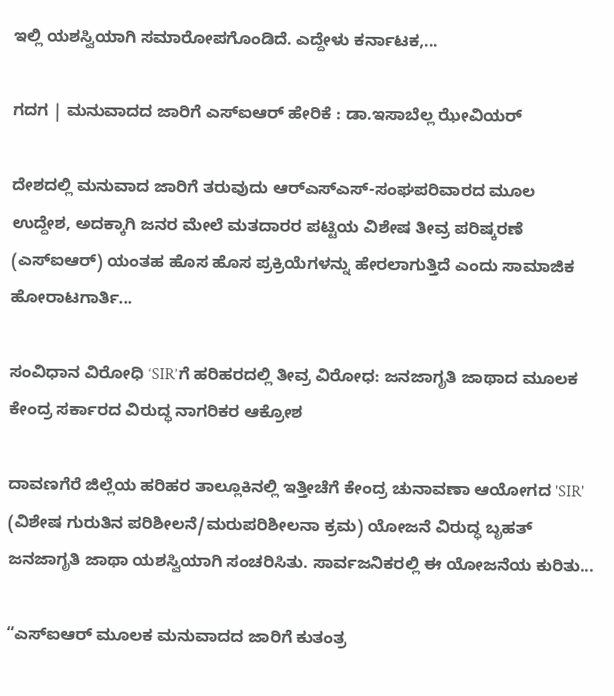ಇಲ್ಲಿ ಯಶಸ್ವಿಯಾಗಿ ಸಮಾರೋಪಗೊಂಡಿದೆ. ಎದ್ದೇಳು ಕರ್ನಾಟಕ,...

ಗದಗ | ಮನುವಾದದ ಜಾರಿಗೆ ಎಸ್‌ಐಆರ್‌ ಹೇರಿಕೆ : ಡಾ.ಇಸಾಬೆಲ್ಲ ಝೇವಿಯರ್

ದೇಶದಲ್ಲಿ ಮನುವಾದ ಜಾರಿಗೆ ತರುವುದು ಆರ್‌ಎಸ್‌ಎಸ್‌-ಸಂಘಪರಿವಾರದ ಮೂಲ ಉದ್ದೇಶ, ಅದಕ್ಕಾಗಿ ಜನರ ಮೇಲೆ ಮತದಾರರ ಪಟ್ಟಿಯ ವಿಶೇಷ ತೀವ್ರ ಪರಿಷ್ಕರಣೆ (ಎಸ್‌ಐಆರ್‌) ಯಂತಹ ಹೊಸ ಹೊಸ ಪ್ರಕ್ರಿಯೆಗಳನ್ನು ಹೇರಲಾಗುತ್ತಿದೆ ಎಂದು ಸಾಮಾಜಿಕ ಹೋರಾಟಗಾರ್ತಿ...

ಸಂವಿಧಾನ ವಿರೋಧಿ ‘SIR’ಗೆ ಹರಿಹರದಲ್ಲಿ ತೀವ್ರ ವಿರೋಧ: ಜನಜಾಗೃತಿ ಜಾಥಾದ ಮೂಲಕ ಕೇಂದ್ರ ಸರ್ಕಾರದ ವಿರುದ್ಧ ನಾಗರಿಕರ ಆಕ್ರೋಶ

ದಾವಣಗೆರೆ ಜಿಲ್ಲೆಯ ಹರಿಹರ ತಾಲ್ಲೂಕಿನಲ್ಲಿ ಇತ್ತೀಚೆಗೆ ಕೇಂದ್ರ ಚುನಾವಣಾ ಆಯೋಗದ 'SIR' (ವಿಶೇಷ ಗುರುತಿನ ಪರಿಶೀಲನೆ/ಮರುಪರಿಶೀಲನಾ ಕ್ರಮ) ಯೋಜನೆ ವಿರುದ್ಧ ಬೃಹತ್ ಜನಜಾಗೃತಿ ಜಾಥಾ ಯಶಸ್ವಿಯಾಗಿ ಸಂಚರಿಸಿತು. ಸಾರ್ವಜನಿಕರಲ್ಲಿ ಈ ಯೋಜನೆಯ ಕುರಿತು...

“ಎಸ್ಐಆರ್ ಮೂಲಕ ಮನುವಾದದ ಜಾರಿಗೆ ಕುತಂತ್ರ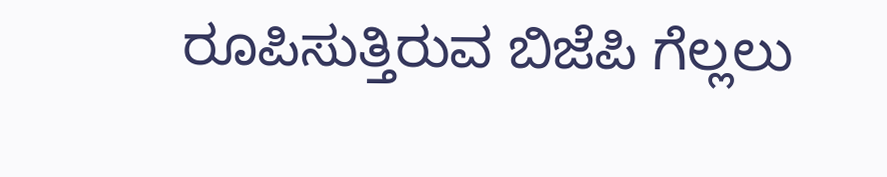ರೂಪಿಸುತ್ತಿರುವ ಬಿಜೆಪಿ ಗೆಲ್ಲಲು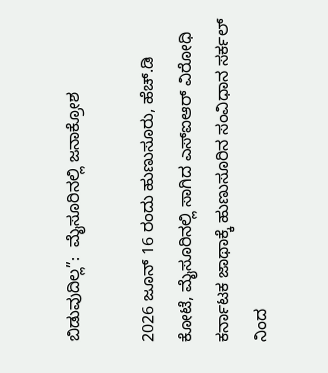ಬಿಡುವುದಿಲ್ಲ”:  ಮೈಸೂರಿನಲ್ಲಿ ಜನಾಕ್ರೋಶ

2026 ಜೂನ್ 16 ರಂದು ಹುಣುಸೂರು, ಹೆಚ್.ಡಿ ಕೋಟೆ, ಮೈಸೂರಿನಲ್ಲಿ ಸಾಗಿದ ಎಸ್ಐಆರ್ ವಿರೋಧಿ ಕರ್ನಾಟಕ ಜಾಥಾಕ್ಕೆ ಹುಣುಸೂರಿನ ಸಂವಿಧಾನ ಸರ್ಕಲ್ ನಿಂದ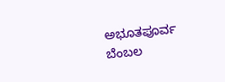ಅಭೂತಪೂರ್ವ ಬೆಂಬಲ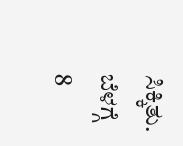ಸಿಕ್ಕಿತು. ಬೆಳಗ್ಗೆ 8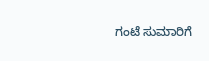ಗಂಟೆ ಸುಮಾರಿಗೆ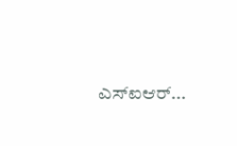ಎಸ್ಐಆರ್...